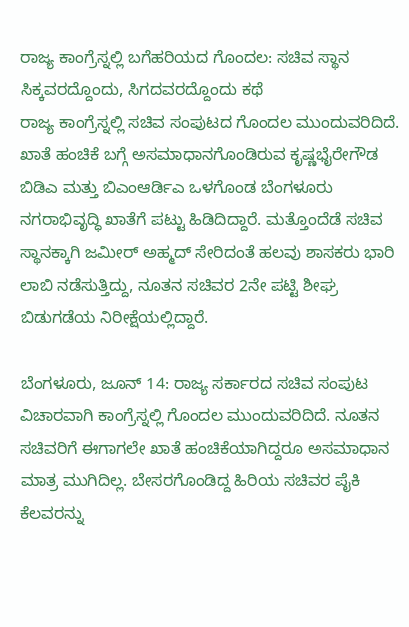ರಾಜ್ಯ ಕಾಂಗ್ರೆಸ್ನಲ್ಲಿ ಬಗೆಹರಿಯದ ಗೊಂದಲ: ಸಚಿವ ಸ್ಥಾನ ಸಿಕ್ಕವರದ್ದೊಂದು, ಸಿಗದವರದ್ದೊಂದು ಕಥೆ
ರಾಜ್ಯ ಕಾಂಗ್ರೆಸ್ನಲ್ಲಿ ಸಚಿವ ಸಂಪುಟದ ಗೊಂದಲ ಮುಂದುವರಿದಿದೆ. ಖಾತೆ ಹಂಚಿಕೆ ಬಗ್ಗೆ ಅಸಮಾಧಾನಗೊಂಡಿರುವ ಕೃಷ್ಣಭೈರೇಗೌಡ ಬಿಡಿಎ ಮತ್ತು ಬಿಎಂಆರ್ಡಿಎ ಒಳಗೊಂಡ ಬೆಂಗಳೂರು ನಗರಾಭಿವೃದ್ಧಿ ಖಾತೆಗೆ ಪಟ್ಟು ಹಿಡಿದಿದ್ದಾರೆ. ಮತ್ತೊಂದೆಡೆ ಸಚಿವ ಸ್ಥಾನಕ್ಕಾಗಿ ಜಮೀರ್ ಅಹ್ಮದ್ ಸೇರಿದಂತೆ ಹಲವು ಶಾಸಕರು ಭಾರಿ ಲಾಬಿ ನಡೆಸುತ್ತಿದ್ದು, ನೂತನ ಸಚಿವರ 2ನೇ ಪಟ್ಟಿ ಶೀಘ್ರ ಬಿಡುಗಡೆಯ ನಿರೀಕ್ಷೆಯಲ್ಲಿದ್ದಾರೆ.

ಬೆಂಗಳೂರು, ಜೂನ್ 14: ರಾಜ್ಯ ಸರ್ಕಾರದ ಸಚಿವ ಸಂಪುಟ ವಿಚಾರವಾಗಿ ಕಾಂಗ್ರೆಸ್ನಲ್ಲಿ ಗೊಂದಲ ಮುಂದುವರಿದಿದೆ. ನೂತನ ಸಚಿವರಿಗೆ ಈಗಾಗಲೇ ಖಾತೆ ಹಂಚಿಕೆಯಾಗಿದ್ದರೂ ಅಸಮಾಧಾನ ಮಾತ್ರ ಮುಗಿದಿಲ್ಲ. ಬೇಸರಗೊಂಡಿದ್ದ ಹಿರಿಯ ಸಚಿವರ ಪೈಕಿ ಕೆಲವರನ್ನು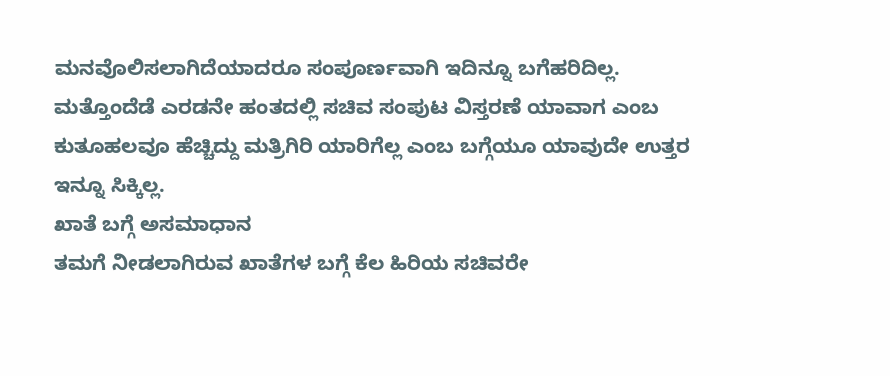ಮನವೊಲಿಸಲಾಗಿದೆಯಾದರೂ ಸಂಪೂರ್ಣವಾಗಿ ಇದಿನ್ನೂ ಬಗೆಹರಿದಿಲ್ಲ. ಮತ್ತೊಂದೆಡೆ ಎರಡನೇ ಹಂತದಲ್ಲಿ ಸಚಿವ ಸಂಪುಟ ವಿಸ್ತರಣೆ ಯಾವಾಗ ಎಂಬ ಕುತೂಹಲವೂ ಹೆಚ್ಚಿದ್ದು ಮತ್ರಿಗಿರಿ ಯಾರಿಗೆಲ್ಲ ಎಂಬ ಬಗ್ಗೆಯೂ ಯಾವುದೇ ಉತ್ತರ ಇನ್ನೂ ಸಿಕ್ಕಿಲ್ಲ.
ಖಾತೆ ಬಗ್ಗೆ ಅಸಮಾಧಾನ
ತಮಗೆ ನೀಡಲಾಗಿರುವ ಖಾತೆಗಳ ಬಗ್ಗೆ ಕೆಲ ಹಿರಿಯ ಸಚಿವರೇ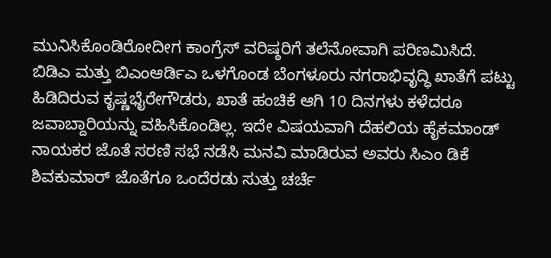ಮುನಿಸಿಕೊಂಡಿರೋದೀಗ ಕಾಂಗ್ರೆಸ್ ವರಿಷ್ಠರಿಗೆ ತಲೆನೋವಾಗಿ ಪರಿಣಮಿಸಿದೆ. ಬಿಡಿಎ ಮತ್ತು ಬಿಎಂಆರ್ಡಿಎ ಒಳಗೊಂಡ ಬೆಂಗಳೂರು ನಗರಾಭಿವೃದ್ಧಿ ಖಾತೆಗೆ ಪಟ್ಟು ಹಿಡಿದಿರುವ ಕೃಷ್ಣಭೈರೇಗೌಡರು, ಖಾತೆ ಹಂಚಿಕೆ ಆಗಿ 10 ದಿನಗಳು ಕಳೆದರೂ ಜವಾಬ್ದಾರಿಯನ್ನು ವಹಿಸಿಕೊಂಡಿಲ್ಲ. ಇದೇ ವಿಷಯವಾಗಿ ದೆಹಲಿಯ ಹೈಕಮಾಂಡ್ ನಾಯಕರ ಜೊತೆ ಸರಣಿ ಸಭೆ ನಡೆಸಿ ಮನವಿ ಮಾಡಿರುವ ಅವರು ಸಿಎಂ ಡಿಕೆ ಶಿವಕುಮಾರ್ ಜೊತೆಗೂ ಒಂದೆರಡು ಸುತ್ತು ಚರ್ಚೆ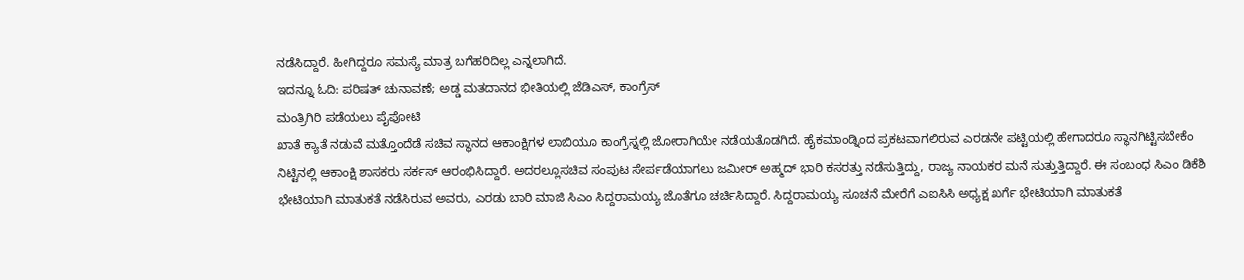ನಡೆಸಿದ್ದಾರೆ. ಹೀಗಿದ್ದರೂ ಸಮಸ್ಯೆ ಮಾತ್ರ ಬಗೆಹರಿದಿಲ್ಲ ಎನ್ನಲಾಗಿದೆ.
ಇದನ್ನೂ ಓದಿ: ಪರಿಷತ್ ಚುನಾವಣೆ; ಅಡ್ಡ ಮತದಾನದ ಭೀತಿಯಲ್ಲಿ ಜೆಡಿಎಸ್, ಕಾಂಗ್ರೆಸ್
ಮಂತ್ರಿಗಿರಿ ಪಡೆಯಲು ಪೈಪೋಟಿ
ಖಾತೆ ಕ್ಯಾತೆ ನಡುವೆ ಮತ್ತೊಂದೆಡೆ ಸಚಿವ ಸ್ಥಾನದ ಆಕಾಂಕ್ಷಿಗಳ ಲಾಬಿಯೂ ಕಾಂಗ್ರೆಸ್ನಲ್ಲಿ ಜೋರಾಗಿಯೇ ನಡೆಯತೊಡಗಿದೆ. ಹೈಕಮಾಂಡ್ನಿಂದ ಪ್ರಕಟವಾಗಲಿರುವ ಎರಡನೇ ಪಟ್ಟಿಯಲ್ಲಿ ಹೇಗಾದರೂ ಸ್ಥಾನಗಿಟ್ಟಿಸಬೇಕೆಂ ನಿಟ್ಟಿನಲ್ಲಿ ಆಕಾಂಕ್ಷಿ ಶಾಸಕರು ಸರ್ಕಸ್ ಆರಂಭಿಸಿದ್ದಾರೆ. ಅದರಲ್ಲೂಸಚಿವ ಸಂಪುಟ ಸೇರ್ಪಡೆಯಾಗಲು ಜಮೀರ್ ಅಹ್ಮದ್ ಭಾರಿ ಕಸರತ್ತು ನಡೆಸುತ್ತಿದ್ದು, ರಾಜ್ಯ ನಾಯಕರ ಮನೆ ಸುತ್ತುತ್ತಿದ್ದಾರೆ. ಈ ಸಂಬಂಧ ಸಿಎಂ ಡಿಕೆಶಿ ಭೇಟಿಯಾಗಿ ಮಾತುಕತೆ ನಡೆಸಿರುವ ಅವರು, ಎರಡು ಬಾರಿ ಮಾಜಿ ಸಿಎಂ ಸಿದ್ದರಾಮಯ್ಯ ಜೊತೆಗೂ ಚರ್ಚಿಸಿದ್ದಾರೆ. ಸಿದ್ದರಾಮಯ್ಯ ಸೂಚನೆ ಮೇರೆಗೆ ಎಐಸಿಸಿ ಅಧ್ಯಕ್ಷ ಖರ್ಗೆ ಭೇಟಿಯಾಗಿ ಮಾತುಕತೆ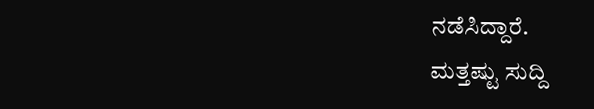ನಡೆಸಿದ್ದಾರೆ.
ಮತ್ತಷ್ಟು ಸುದ್ದಿ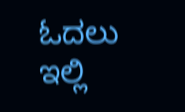ಓದಲು ಇಲ್ಲಿ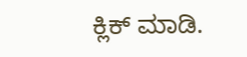ಕ್ಲಿಕ್ ಮಾಡಿ.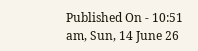Published On - 10:51 am, Sun, 14 June 26